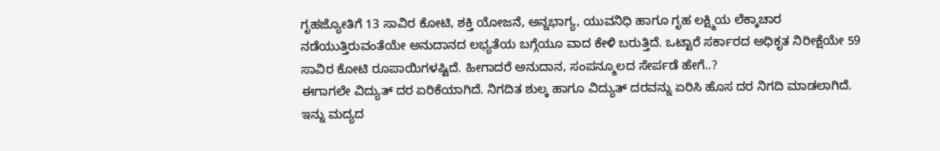ಗೃಹಜ್ಯೋತಿಗೆ 13 ಸಾವಿರ ಕೋಟಿ, ಶಕ್ತಿ ಯೋಜನೆ, ಅನ್ನಭಾಗ್ಯ, ಯುವನಿಧಿ ಹಾಗೂ ಗೃಹ ಲಕ್ಷ್ಮಿಯ ಲೆಕ್ಕಾಚಾರ ನಡೆಯುತ್ತಿರುವಂತೆಯೇ ಅನುದಾನದ ಲಭ್ಯತೆಯ ಬಗ್ಗೆಯೂ ವಾದ ಕೇಳಿ ಬರುತ್ತಿದೆ. ಒಟ್ಟಾರೆ ಸರ್ಕಾರದ ಅಧಿಕೃತ ನಿರೀಕ್ಷೆಯೇ 59 ಸಾವಿರ ಕೋಟಿ ರೂಪಾಯಿಗಳಷ್ಟಿದೆ. ಹೀಗಾದರೆ ಅನುದಾನ, ಸಂಪನ್ಮೂಲದ ಸೇರ್ಪಡೆ ಹೇಗೆ..?
ಈಗಾಗಲೇ ವಿದ್ಯುತ್ ದರ ಏರಿಕೆಯಾಗಿದೆ. ನಿಗದಿತ ಶುಲ್ಕ ಹಾಗೂ ವಿದ್ಯುತ್ ದರವನ್ನು ಏರಿಸಿ ಹೊಸ ದರ ನಿಗದಿ ಮಾಡಲಾಗಿದೆ.
ಇನ್ನು ಮದ್ಯದ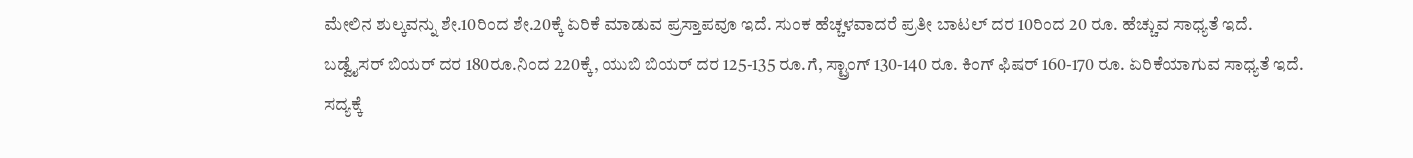ಮೇಲಿನ ಶುಲ್ಕವನ್ನು ಶೇ.10ರಿಂದ ಶೇ.20ಕ್ಕೆ ಏರಿಕೆ ಮಾಡುವ ಪ್ರಸ್ತಾಪವೂ ಇದೆ. ಸುಂಕ ಹೆಚ್ಚಳವಾದರೆ ಪ್ರತೀ ಬಾಟಲ್ ದರ 10ರಿಂದ 20 ರೂ. ಹೆಚ್ಚುವ ಸಾಧ್ಯತೆ ಇದೆ. ಬಡ್ವೈಸರ್ ಬಿಯರ್ ದರ 180ರೂ.ನಿಂದ 220ಕ್ಕೆ, ಯುಬಿ ಬಿಯರ್ ದರ 125-135 ರೂ.ಗೆ, ಸ್ಟ್ರಾಂಗ್ 130-140 ರೂ. ಕಿಂಗ್ ಫಿಷರ್ 160-170 ರೂ. ಏರಿಕೆಯಾಗುವ ಸಾಧ್ಯತೆ ಇದೆ.
ಸದ್ಯಕ್ಕೆ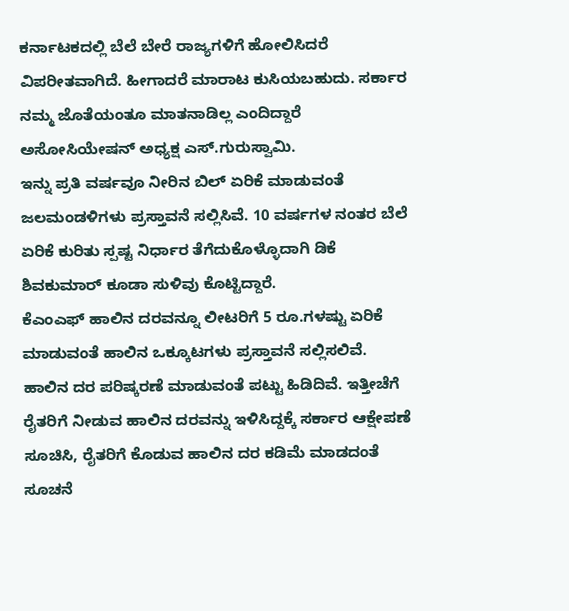ಕರ್ನಾಟಕದಲ್ಲಿ ಬೆಲೆ ಬೇರೆ ರಾಜ್ಯಗಳಿಗೆ ಹೋಲಿಸಿದರೆ ವಿಪರೀತವಾಗಿದೆ. ಹೀಗಾದರೆ ಮಾರಾಟ ಕುಸಿಯಬಹುದು. ಸರ್ಕಾರ ನಮ್ಮ ಜೊತೆಯಂತೂ ಮಾತನಾಡಿಲ್ಲ ಎಂದಿದ್ದಾರೆ ಅಸೋಸಿಯೇಷನ್ ಅಧ್ಯಕ್ಷ ಎಸ್.ಗುರುಸ್ವಾಮಿ.
ಇನ್ನು ಪ್ರತಿ ವರ್ಷವೂ ನೀರಿನ ಬಿಲ್ ಏರಿಕೆ ಮಾಡುವಂತೆ ಜಲಮಂಡಳಿಗಳು ಪ್ರಸ್ತಾವನೆ ಸಲ್ಲಿಸಿವೆ. 10 ವರ್ಷಗಳ ನಂತರ ಬೆಲೆ ಏರಿಕೆ ಕುರಿತು ಸ್ಪಷ್ಟ ನಿರ್ಧಾರ ತೆಗೆದುಕೊಳ್ಳೊದಾಗಿ ಡಿಕೆ ಶಿವಕುಮಾರ್ ಕೂಡಾ ಸುಳಿವು ಕೊಟ್ಟಿದ್ದಾರೆ.
ಕೆಎಂಎಫ್ ಹಾಲಿನ ದರವನ್ನೂ ಲೀಟರಿಗೆ 5 ರೂ.ಗಳಷ್ಟು ಏರಿಕೆ ಮಾಡುವಂತೆ ಹಾಲಿನ ಒಕ್ಕೂಟಗಳು ಪ್ರಸ್ತಾವನೆ ಸಲ್ಲಿಸಲಿವೆ. ಹಾಲಿನ ದರ ಪರಿಷ್ಕರಣೆ ಮಾಡುವಂತೆ ಪಟ್ಟು ಹಿಡಿದಿವೆ. ಇತ್ತೀಚೆಗೆ ರೈತರಿಗೆ ನೀಡುವ ಹಾಲಿನ ದರವನ್ನು ಇಳಿಸಿದ್ದಕ್ಕೆ ಸರ್ಕಾರ ಆಕ್ಷೇಪಣೆ ಸೂಚಿಸಿ, ರೈತರಿಗೆ ಕೊಡುವ ಹಾಲಿನ ದರ ಕಡಿಮೆ ಮಾಡದಂತೆ ಸೂಚನೆ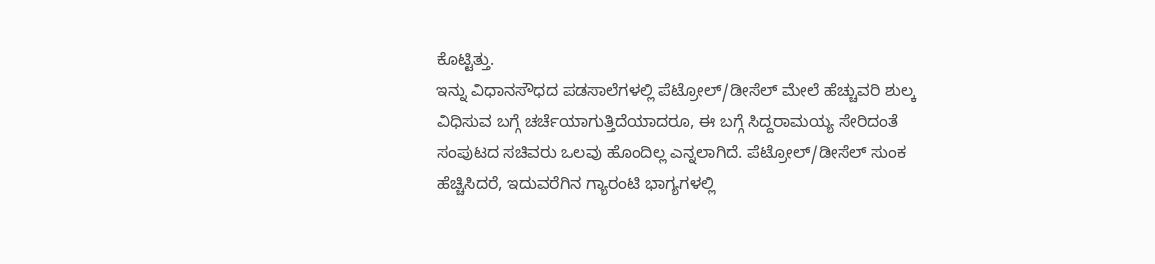ಕೊಟ್ಟಿತ್ತು.
ಇನ್ನು ವಿಧಾನಸೌಧದ ಪಡಸಾಲೆಗಳಲ್ಲಿ ಪೆಟ್ರೋಲ್/ಡೀಸೆಲ್ ಮೇಲೆ ಹೆಚ್ಚುವರಿ ಶುಲ್ಕ ವಿಧಿಸುವ ಬಗ್ಗೆ ಚರ್ಚೆಯಾಗುತ್ತಿದೆಯಾದರೂ, ಈ ಬಗ್ಗೆ ಸಿದ್ದರಾಮಯ್ಯ ಸೇರಿದಂತೆ ಸಂಪುಟದ ಸಚಿವರು ಒಲವು ಹೊಂದಿಲ್ಲ ಎನ್ನಲಾಗಿದೆ. ಪೆಟ್ರೋಲ್/ಡೀಸೆಲ್ ಸುಂಕ ಹೆಚ್ಚಿಸಿದರೆ, ಇದುವರೆಗಿನ ಗ್ಯಾರಂಟಿ ಭಾಗ್ಯಗಳಲ್ಲಿ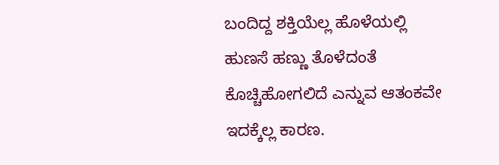ಬಂದಿದ್ದ ಶಕ್ತಿಯೆಲ್ಲ ಹೊಳೆಯಲ್ಲಿ ಹುಣಸೆ ಹಣ್ಣು ತೊಳೆದಂತೆ ಕೊಚ್ಚಿಹೋಗಲಿದೆ ಎನ್ನುವ ಆತಂಕವೇ ಇದಕ್ಕೆಲ್ಲ ಕಾರಣ.